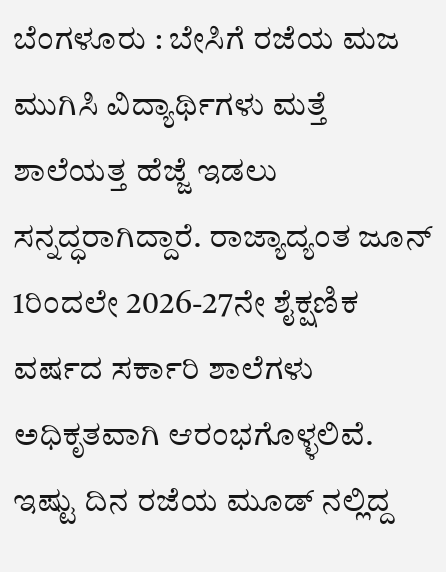ಬೆಂಗಳೂರು : ಬೇಸಿಗೆ ರಜೆಯ ಮಜ ಮುಗಿಸಿ ವಿದ್ಯಾರ್ಥಿಗಳು ಮತ್ತೆ ಶಾಲೆಯತ್ತ ಹೆಜ್ಜೆ ಇಡಲು ಸನ್ನದ್ಧರಾಗಿದ್ದಾರೆ. ರಾಜ್ಯಾದ್ಯಂತ ಜೂನ್ 1ರಿಂದಲೇ 2026-27ನೇ ಶೈಕ್ಷಣಿಕ ವರ್ಷದ ಸರ್ಕಾರಿ ಶಾಲೆಗಳು ಅಧಿಕೃತವಾಗಿ ಆರಂಭಗೊಳ್ಳಲಿವೆ.
ಇಷ್ಟು ದಿನ ರಜೆಯ ಮೂಡ್ ನಲ್ಲಿದ್ದ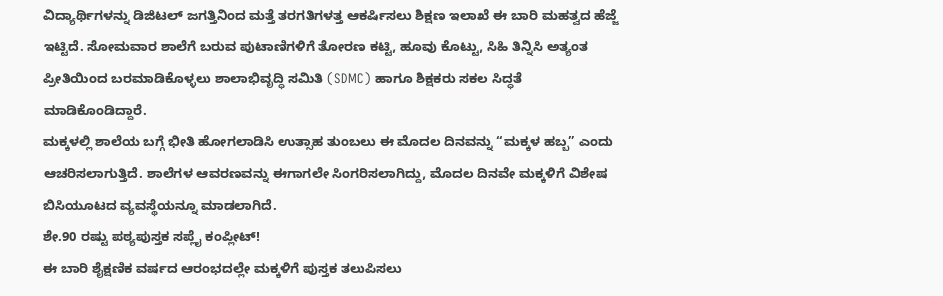ವಿದ್ಯಾರ್ಥಿಗಳನ್ನು ಡಿಜಿಟಲ್ ಜಗತ್ತಿನಿಂದ ಮತ್ತೆ ತರಗತಿಗಳತ್ತ ಆಕರ್ಷಿಸಲು ಶಿಕ್ಷಣ ಇಲಾಖೆ ಈ ಬಾರಿ ಮಹತ್ವದ ಹೆಜ್ಜೆ ಇಟ್ಟಿದೆ. ಸೋಮವಾರ ಶಾಲೆಗೆ ಬರುವ ಪುಟಾಣಿಗಳಿಗೆ ತೋರಣ ಕಟ್ಟಿ, ಹೂವು ಕೊಟ್ಟು, ಸಿಹಿ ತಿನ್ನಿಸಿ ಅತ್ಯಂತ ಪ್ರೀತಿಯಿಂದ ಬರಮಾಡಿಕೊಳ್ಳಲು ಶಾಲಾಭಿವೃದ್ಧಿ ಸಮಿತಿ (SDMC) ಹಾಗೂ ಶಿಕ್ಷಕರು ಸಕಲ ಸಿದ್ಧತೆ ಮಾಡಿಕೊಂಡಿದ್ದಾರೆ.
ಮಕ್ಕಳಲ್ಲಿ ಶಾಲೆಯ ಬಗ್ಗೆ ಭೀತಿ ಹೋಗಲಾಡಿಸಿ ಉತ್ಸಾಹ ತುಂಬಲು ಈ ಮೊದಲ ದಿನವನ್ನು “ಮಕ್ಕಳ ಹಬ್ಬ” ಎಂದು ಆಚರಿಸಲಾಗುತ್ತಿದೆ. ಶಾಲೆಗಳ ಆವರಣವನ್ನು ಈಗಾಗಲೇ ಸಿಂಗರಿಸಲಾಗಿದ್ದು, ಮೊದಲ ದಿನವೇ ಮಕ್ಕಳಿಗೆ ವಿಶೇಷ ಬಿಸಿಯೂಟದ ವ್ಯವಸ್ಥೆಯನ್ನೂ ಮಾಡಲಾಗಿದೆ.
ಶೇ.90 ರಷ್ಟು ಪಠ್ಯಪುಸ್ತಕ ಸಪ್ಲೈ ಕಂಪ್ಲೀಟ್!
ಈ ಬಾರಿ ಶೈಕ್ಷಣಿಕ ವರ್ಷದ ಆರಂಭದಲ್ಲೇ ಮಕ್ಕಳಿಗೆ ಪುಸ್ತಕ ತಲುಪಿಸಲು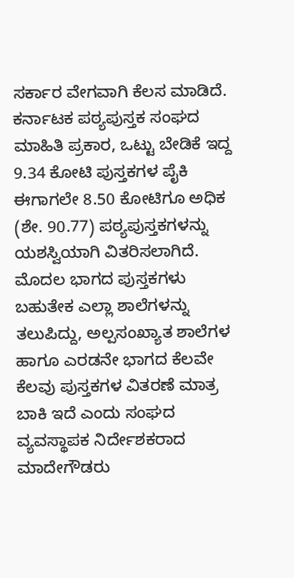ಸರ್ಕಾರ ವೇಗವಾಗಿ ಕೆಲಸ ಮಾಡಿದೆ. ಕರ್ನಾಟಕ ಪಠ್ಯಪುಸ್ತಕ ಸಂಘದ ಮಾಹಿತಿ ಪ್ರಕಾರ, ಒಟ್ಟು ಬೇಡಿಕೆ ಇದ್ದ 9.34 ಕೋಟಿ ಪುಸ್ತಕಗಳ ಪೈಕಿ ಈಗಾಗಲೇ 8.50 ಕೋಟಿಗೂ ಅಧಿಕ (ಶೇ. 90.77) ಪಠ್ಯಪುಸ್ತಕಗಳನ್ನು ಯಶಸ್ವಿಯಾಗಿ ವಿತರಿಸಲಾಗಿದೆ. ಮೊದಲ ಭಾಗದ ಪುಸ್ತಕಗಳು ಬಹುತೇಕ ಎಲ್ಲಾ ಶಾಲೆಗಳನ್ನು ತಲುಪಿದ್ದು, ಅಲ್ಪಸಂಖ್ಯಾತ ಶಾಲೆಗಳ ಹಾಗೂ ಎರಡನೇ ಭಾಗದ ಕೆಲವೇ ಕೆಲವು ಪುಸ್ತಕಗಳ ವಿತರಣೆ ಮಾತ್ರ ಬಾಕಿ ಇದೆ ಎಂದು ಸಂಘದ ವ್ಯವಸ್ಥಾಪಕ ನಿರ್ದೇಶಕರಾದ ಮಾದೇಗೌಡರು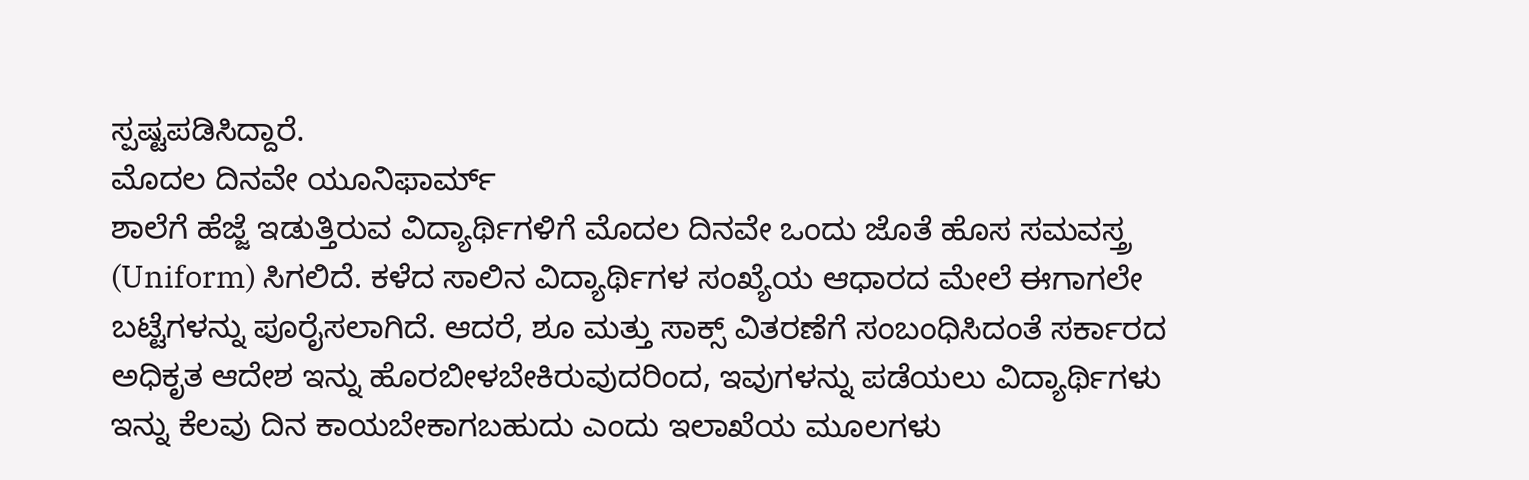ಸ್ಪಷ್ಟಪಡಿಸಿದ್ದಾರೆ.
ಮೊದಲ ದಿನವೇ ಯೂನಿಫಾರ್ಮ್
ಶಾಲೆಗೆ ಹೆಜ್ಜೆ ಇಡುತ್ತಿರುವ ವಿದ್ಯಾರ್ಥಿಗಳಿಗೆ ಮೊದಲ ದಿನವೇ ಒಂದು ಜೊತೆ ಹೊಸ ಸಮವಸ್ತ್ರ (Uniform) ಸಿಗಲಿದೆ. ಕಳೆದ ಸಾಲಿನ ವಿದ್ಯಾರ್ಥಿಗಳ ಸಂಖ್ಯೆಯ ಆಧಾರದ ಮೇಲೆ ಈಗಾಗಲೇ ಬಟ್ಟೆಗಳನ್ನು ಪೂರೈಸಲಾಗಿದೆ. ಆದರೆ, ಶೂ ಮತ್ತು ಸಾಕ್ಸ್ ವಿತರಣೆಗೆ ಸಂಬಂಧಿಸಿದಂತೆ ಸರ್ಕಾರದ ಅಧಿಕೃತ ಆದೇಶ ಇನ್ನು ಹೊರಬೀಳಬೇಕಿರುವುದರಿಂದ, ಇವುಗಳನ್ನು ಪಡೆಯಲು ವಿದ್ಯಾರ್ಥಿಗಳು ಇನ್ನು ಕೆಲವು ದಿನ ಕಾಯಬೇಕಾಗಬಹುದು ಎಂದು ಇಲಾಖೆಯ ಮೂಲಗಳು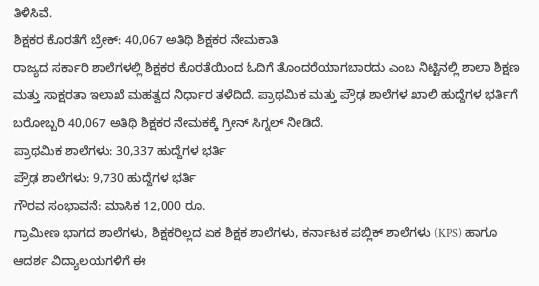ತಿಳಿಸಿವೆ.
ಶಿಕ್ಷಕರ ಕೊರತೆಗೆ ಬ್ರೇಕ್: 40,067 ಅತಿಥಿ ಶಿಕ್ಷಕರ ನೇಮಕಾತಿ
ರಾಜ್ಯದ ಸರ್ಕಾರಿ ಶಾಲೆಗಳಲ್ಲಿ ಶಿಕ್ಷಕರ ಕೊರತೆಯಿಂದ ಓದಿಗೆ ತೊಂದರೆಯಾಗಬಾರದು ಎಂಬ ನಿಟ್ಟಿನಲ್ಲಿ ಶಾಲಾ ಶಿಕ್ಷಣ ಮತ್ತು ಸಾಕ್ಷರತಾ ಇಲಾಖೆ ಮಹತ್ವದ ನಿರ್ಧಾರ ತಳೆದಿದೆ. ಪ್ರಾಥಮಿಕ ಮತ್ತು ಪ್ರೌಢ ಶಾಲೆಗಳ ಖಾಲಿ ಹುದ್ದೆಗಳ ಭರ್ತಿಗೆ ಬರೋಬ್ಬರಿ 40,067 ಅತಿಥಿ ಶಿಕ್ಷಕರ ನೇಮಕಕ್ಕೆ ಗ್ರೀನ್ ಸಿಗ್ನಲ್ ನೀಡಿದೆ.
ಪ್ರಾಥಮಿಕ ಶಾಲೆಗಳು: 30,337 ಹುದ್ದೆಗಳ ಭರ್ತಿ
ಪ್ರೌಢ ಶಾಲೆಗಳು: 9,730 ಹುದ್ದೆಗಳ ಭರ್ತಿ
ಗೌರವ ಸಂಭಾವನೆ: ಮಾಸಿಕ 12,000 ರೂ.
ಗ್ರಾಮೀಣ ಭಾಗದ ಶಾಲೆಗಳು, ಶಿಕ್ಷಕರಿಲ್ಲದ ಏಕ ಶಿಕ್ಷಕ ಶಾಲೆಗಳು, ಕರ್ನಾಟಕ ಪಬ್ಲಿಕ್ ಶಾಲೆಗಳು (KPS) ಹಾಗೂ ಆದರ್ಶ ವಿದ್ಯಾಲಯಗಳಿಗೆ ಈ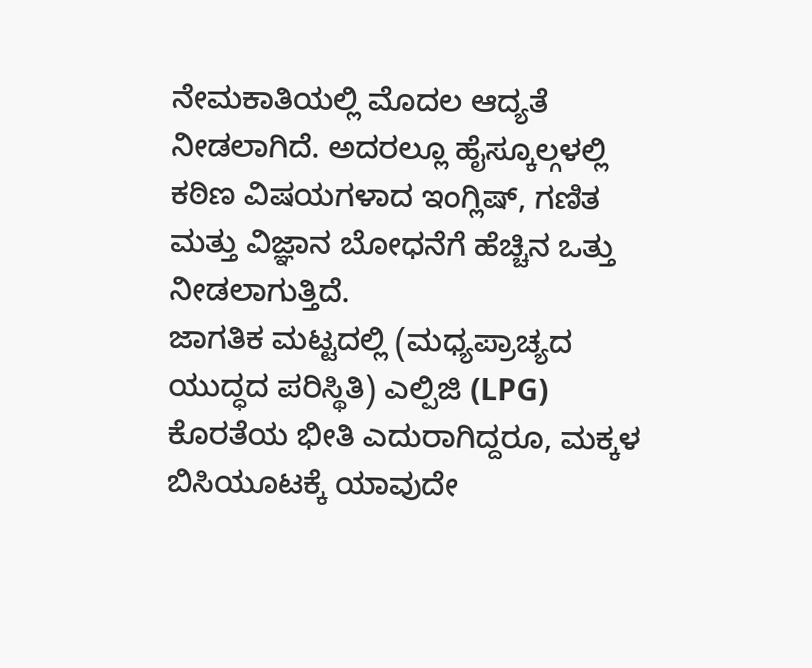ನೇಮಕಾತಿಯಲ್ಲಿ ಮೊದಲ ಆದ್ಯತೆ ನೀಡಲಾಗಿದೆ. ಅದರಲ್ಲೂ ಹೈಸ್ಕೂಲ್ಗಳಲ್ಲಿ ಕಠಿಣ ವಿಷಯಗಳಾದ ಇಂಗ್ಲಿಷ್, ಗಣಿತ ಮತ್ತು ವಿಜ್ಞಾನ ಬೋಧನೆಗೆ ಹೆಚ್ಚಿನ ಒತ್ತು ನೀಡಲಾಗುತ್ತಿದೆ.
ಜಾಗತಿಕ ಮಟ್ಟದಲ್ಲಿ (ಮಧ್ಯಪ್ರಾಚ್ಯದ ಯುದ್ಧದ ಪರಿಸ್ಥಿತಿ) ಎಲ್ಪಿಜಿ (LPG) ಕೊರತೆಯ ಭೀತಿ ಎದುರಾಗಿದ್ದರೂ, ಮಕ್ಕಳ ಬಿಸಿಯೂಟಕ್ಕೆ ಯಾವುದೇ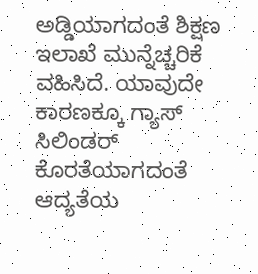ಅಡ್ಡಿಯಾಗದಂತೆ ಶಿಕ್ಷಣ ಇಲಾಖೆ ಮುನ್ನೆಚ್ಚರಿಕೆ ವಹಿಸಿದೆ. ಯಾವುದೇ ಕಾರಣಕ್ಕೂ ಗ್ಯಾಸ್ ಸಿಲಿಂಡರ್ ಕೊರತೆಯಾಗದಂತೆ ಆದ್ಯತೆಯ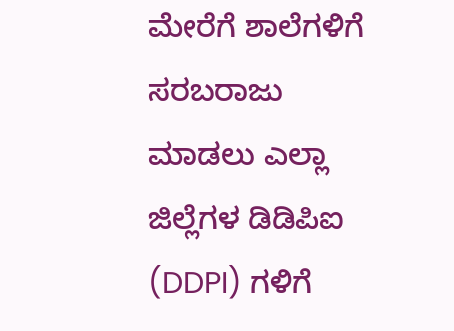ಮೇರೆಗೆ ಶಾಲೆಗಳಿಗೆ ಸರಬರಾಜು ಮಾಡಲು ಎಲ್ಲಾ ಜಿಲ್ಲೆಗಳ ಡಿಡಿಪಿಐ (DDPI) ಗಳಿಗೆ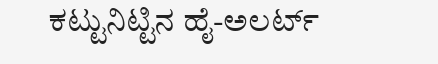ಕಟ್ಟುನಿಟ್ಟಿನ ಹೈ-ಅಲರ್ಟ್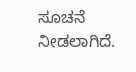ಸೂಚನೆ ನೀಡಲಾಗಿದೆ.